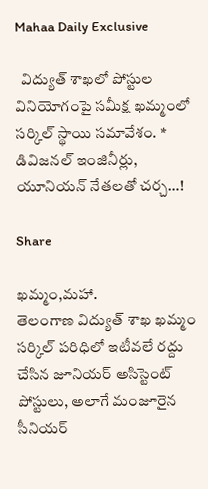Mahaa Daily Exclusive

  విద్యుత్ శాఖలో పోస్టుల వినియోగంపై సమీక్ష ఖమ్మంలో సర్కిల్ స్థాయి సమావేశం. * డివిజనల్ ఇంజినీర్లు, యూనియన్ నేతలతో చర్చ…!

Share

ఖమ్మం,మహా.
తెలంగాణ విద్యుత్ శాఖ ఖమ్మం సర్కిల్ పరిధిలో ఇటీవలే రద్దు చేసిన జూనియర్ అసిస్టెంట్ పోస్టులు, అలాగే మంజూరైన సీనియర్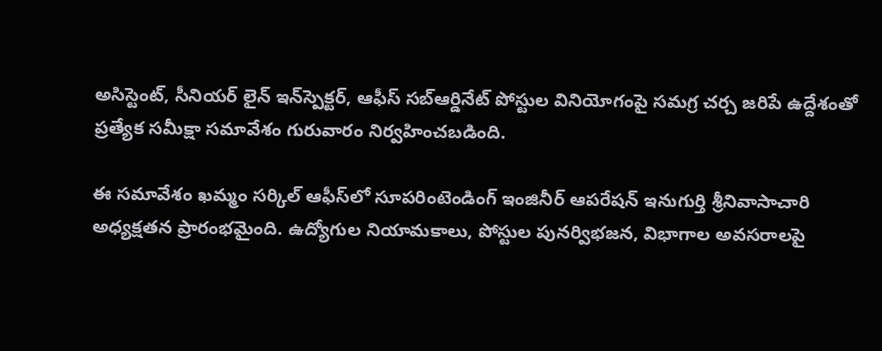అసిస్టెంట్, సీనియర్ లైన్ ఇన్‌స్పెక్టర్, ఆఫీస్ సబ్‌ఆర్డినేట్ పోస్టుల వినియోగంపై సమగ్ర చర్చ జరిపే ఉద్దేశంతో ప్రత్యేక సమీక్షా సమావేశం గురువారం నిర్వహించబడింది.

ఈ సమావేశం ఖమ్మం సర్కిల్ ఆఫీస్‌లో సూపరింటెండింగ్ ఇంజినీర్ ఆపరేషన్ ఇనుగుర్తి శ్రీనివాసాచారి అధ్యక్షతన ప్రారంభమైంది. ఉద్యోగుల నియామకాలు, పోస్టుల పునర్విభజన, విభాగాల అవసరాలపై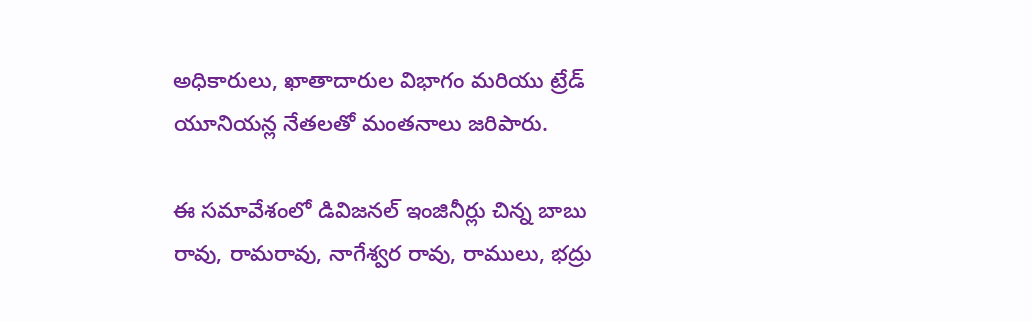అధికారులు, ఖాతాదారుల విభాగం మరియు ట్రేడ్ యూనియన్ల నేతలతో మంతనాలు జరిపారు.

ఈ సమావేశంలో డివిజనల్ ఇంజినీర్లు చిన్న బాబు రావు, రామరావు, నాగేశ్వర రావు, రాములు, భద్రు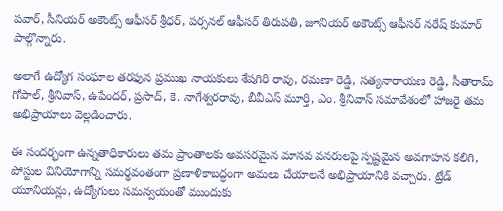పవార్, సీనియర్ అకౌంట్స్ ఆఫీసర్ శ్రీధర్, పర్సనల్ ఆఫీసర్ తిరుపతి, జూనియర్ అకౌంట్స్ ఆఫీసర్ నరేష్ కుమార్ పాల్గొన్నారు.

అలాగే ఉద్యోగ సంఘాల తరఫున ప్రముఖ నాయకులు శేషగిరి రావు, రమణా రెడ్డి, సత్యనారాయణ రెడ్డి, సీతారామ్ గోపాల్, శ్రీనివాస్, ఉపేందర్, ప్రసాద్, కె. నాగేశ్వరరావు, బీవీఎస్ మూర్తి, ఎం. శ్రీనివాస్ సమావేశంలో హాజరై తమ అభిప్రాయాలు వెల్లడించారు.

ఈ సందర్భంగా ఉన్నతాధికారులు తమ ప్రాంతాలకు అవసరమైన మానవ వనరులపై స్పష్టమైన అవగాహన కలిగి, పోస్టుల వినియోగాన్ని సమర్థవంతంగా ప్రణాళికాబద్ధంగా అమలు చేయాలనే అభిప్రాయానికి వచ్చారు. ట్రేడ్ యూనియన్లు, ఉద్యోగులు సమన్వయంతో ముందుకు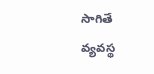సాగితే వ్యవస్థ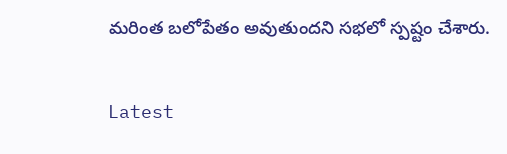మరింత బలోపేతం అవుతుందని సభలో స్పష్టం చేశారు.

Latest